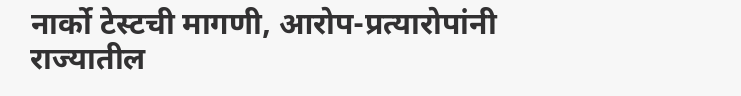नार्को टेस्टची मागणी, आरोप-प्रत्यारोपांनी राज्यातील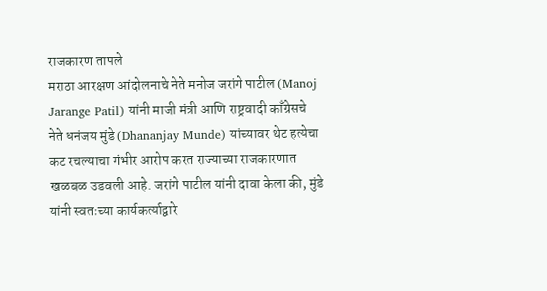राजकारण तापले
मराठा आरक्षण आंदोलनाचे नेते मनोज जरांगे पाटील (Manoj Jarange Patil) यांनी माजी मंत्री आणि राष्ट्रवादी काँग्रेसचे नेते धनंजय मुंडे (Dhananjay Munde) यांच्यावर थेट हत्येचा कट रचल्याचा गंभीर आरोप करत राज्याच्या राजकारणात खळबळ उडवली आहे. जरांगे पाटील यांनी दावा केला की, मुंडे यांनी स्वतःच्या कार्यकर्त्याद्वारे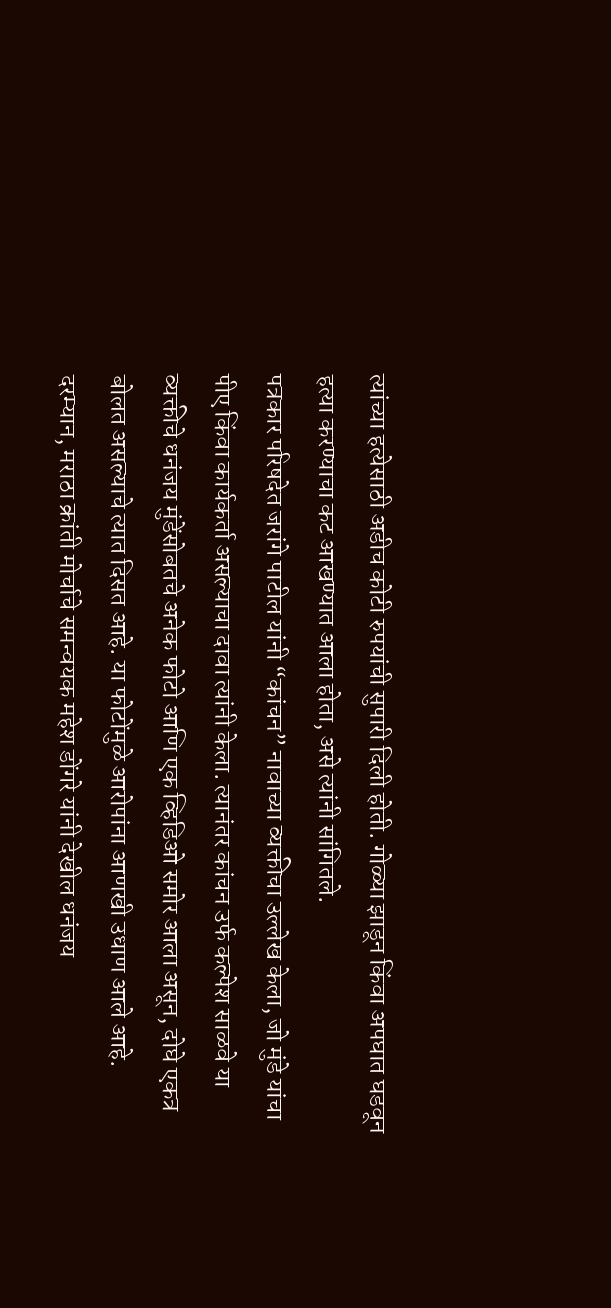त्यांच्या हत्येसाठी अडीच कोटी रुपयांची सुपारी दिली होती. गोळ्या झाडून किंवा अपघात घडवून हत्या करण्याचा कट आखण्यात आला होता, असे त्यांनी सांगितले.
पत्रकार परिषदेत जरांगे पाटील यांनी “कांचन” नावाच्या व्यक्तीचा उल्लेख केला, जो मुंडे यांचा पीए किंवा कार्यकर्ता असल्याचा दावा त्यांनी केला. त्यानंतर कांचन उर्फ कल्पेश साळवे या व्यक्तीचे धनंजय मुंडेंसोबतचे अनेक फोटो आणि एक व्हिडिओ समोर आला असून, दोघे एकत्र बोलत असल्याचे त्यात दिसत आहे. या फोटोंमुळे आरोपांना आणखी उधाण आले आहे.
दरम्यान, मराठा क्रांती मोर्चाचे समन्वयक महेश डोंगरे यांनी देखील धनंजय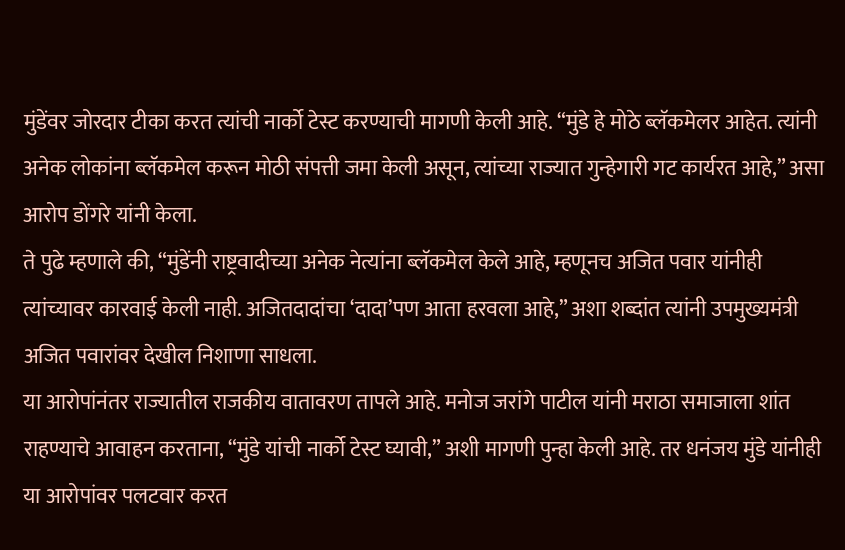मुंडेंवर जोरदार टीका करत त्यांची नार्को टेस्ट करण्याची मागणी केली आहे. “मुंडे हे मोठे ब्लॅकमेलर आहेत. त्यांनी अनेक लोकांना ब्लॅकमेल करून मोठी संपत्ती जमा केली असून, त्यांच्या राज्यात गुन्हेगारी गट कार्यरत आहे,” असा आरोप डोंगरे यांनी केला.
ते पुढे म्हणाले की, “मुंडेंनी राष्ट्रवादीच्या अनेक नेत्यांना ब्लॅकमेल केले आहे, म्हणूनच अजित पवार यांनीही त्यांच्यावर कारवाई केली नाही. अजितदादांचा ‘दादा’पण आता हरवला आहे,” अशा शब्दांत त्यांनी उपमुख्यमंत्री अजित पवारांवर देखील निशाणा साधला.
या आरोपांनंतर राज्यातील राजकीय वातावरण तापले आहे. मनोज जरांगे पाटील यांनी मराठा समाजाला शांत राहण्याचे आवाहन करताना, “मुंडे यांची नार्को टेस्ट घ्यावी,” अशी मागणी पुन्हा केली आहे. तर धनंजय मुंडे यांनीही या आरोपांवर पलटवार करत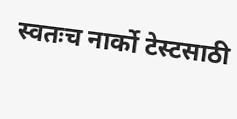स्वतःच नार्को टेस्टसाठी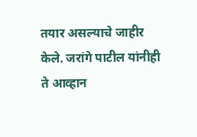तयार असल्याचे जाहीर केले. जरांगे पाटील यांनीही ते आव्हान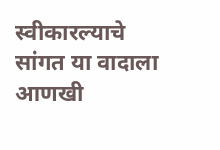स्वीकारल्याचे सांगत या वादाला आणखी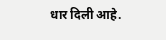धार दिली आहे.